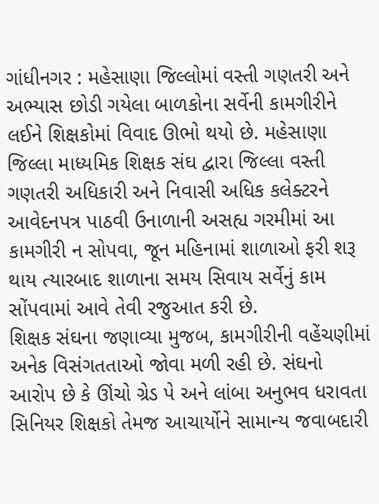ગાંધીનગર : મહેસાણા જિલ્લોમાં વસ્તી ગણતરી અને અભ્યાસ છોડી ગયેલા બાળકોના સર્વેની કામગીરીને લઈને શિક્ષકોમાં વિવાદ ઊભો થયો છે. મહેસાણા જિલ્લા માધ્યમિક શિક્ષક સંઘ દ્વારા જિલ્લા વસ્તી ગણતરી અધિકારી અને નિવાસી અધિક કલેક્ટરને આવેદનપત્ર પાઠવી ઉનાળાની અસહ્ય ગરમીમાં આ કામગીરી ન સોપવા, જૂન મહિનામાં શાળાઓ ફરી શરૂ થાય ત્યારબાદ શાળાના સમય સિવાય સર્વેનું કામ સોંપવામાં આવે તેવી રજુઆત કરી છે.
શિક્ષક સંઘના જણાવ્યા મુજબ, કામગીરીની વહેંચણીમાં અનેક વિસંગતતાઓ જોવા મળી રહી છે. સંઘનો આરોપ છે કે ઊંચો ગ્રેડ પે અને લાંબા અનુભવ ધરાવતા સિનિયર શિક્ષકો તેમજ આચાર્યોને સામાન્ય જવાબદારી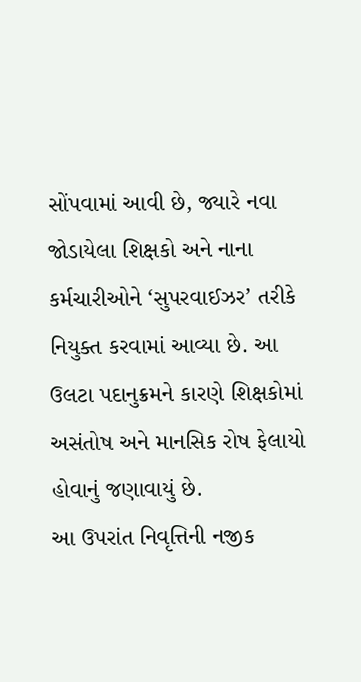સોંપવામાં આવી છે, જ્યારે નવા જોડાયેલા શિક્ષકો અને નાના કર્મચારીઓને ‘સુપરવાઈઝર’ તરીકે નિયુક્ત કરવામાં આવ્યા છે. આ ઉલટા પદાનુક્રમને કારણે શિક્ષકોમાં અસંતોષ અને માનસિક રોષ ફેલાયો હોવાનું જણાવાયું છે.
આ ઉપરાંત નિવૃત્તિની નજીક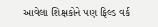આવેલા શિક્ષકોને પણ ફિલ્ડ વર્ક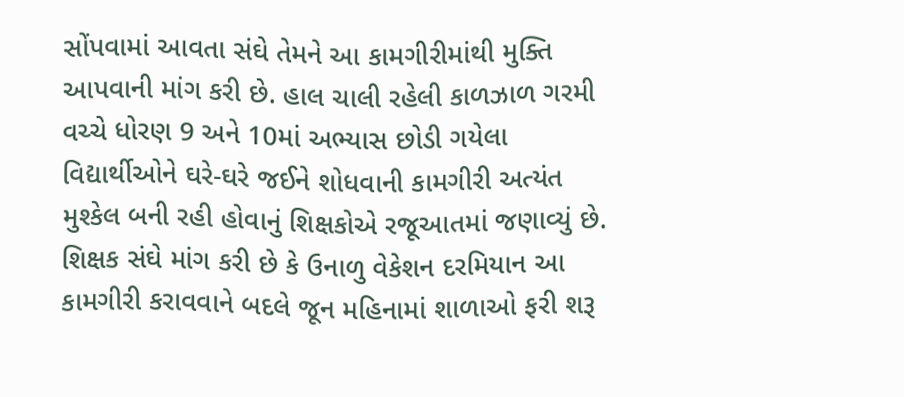સોંપવામાં આવતા સંઘે તેમને આ કામગીરીમાંથી મુક્તિ આપવાની માંગ કરી છે. હાલ ચાલી રહેલી કાળઝાળ ગરમી વચ્ચે ધોરણ 9 અને 10માં અભ્યાસ છોડી ગયેલા વિદ્યાર્થીઓને ઘરે-ઘરે જઈને શોધવાની કામગીરી અત્યંત મુશ્કેલ બની રહી હોવાનું શિક્ષકોએ રજૂઆતમાં જણાવ્યું છે.
શિક્ષક સંઘે માંગ કરી છે કે ઉનાળુ વેકેશન દરમિયાન આ કામગીરી કરાવવાને બદલે જૂન મહિનામાં શાળાઓ ફરી શરૂ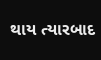થાય ત્યારબાદ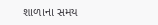શાળાના સમય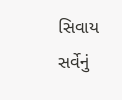સિવાય સર્વેનું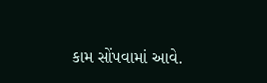કામ સોંપવામાં આવે.